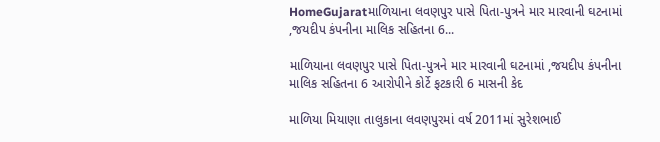HomeGujaratમાળિયાના લવણપુર પાસે પિતા-પુત્રને માર મારવાની ઘટનામાં ,જયદીપ કંપનીના માલિક સહિતના 6...

માળિયાના લવણપુર પાસે પિતા-પુત્રને માર મારવાની ઘટનામાં ,જયદીપ કંપનીના માલિક સહિતના 6 આરોપીને કોર્ટે ફટકારી 6 માસની કેદ

માળિયા મિયાણા તાલુકાના લવણપુરમાં વર્ષ 2011માં સુરેશભાઈ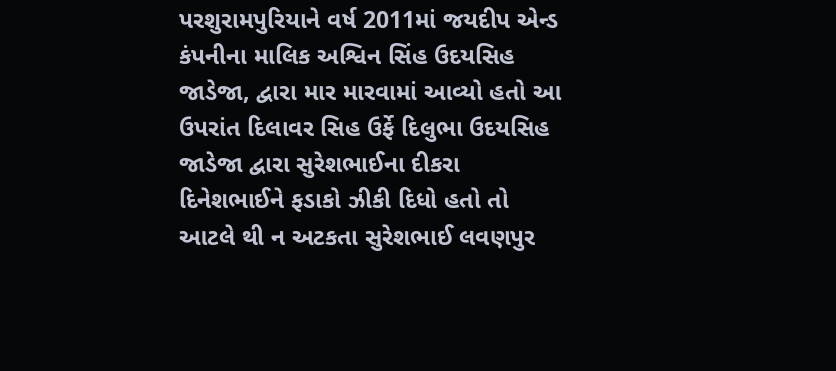પરશુરામપુરિયાને વર્ષ 2011માં જયદીપ એન્ડ કંપનીના માલિક અશ્વિન સિંહ ઉદયસિહ જાડેજા, દ્વારા માર મારવામાં આવ્યો હતો આ ઉપરાંત દિલાવર સિહ ઉર્ફે દિલુભા ઉદયસિહ જાડેજા દ્વારા સુરેશભાઈના દીકરા દિનેશભાઈને ફડાકો ઝીકી દિધો હતો તો આટલે થી ન અટકતા સુરેશભાઈ લવણપુર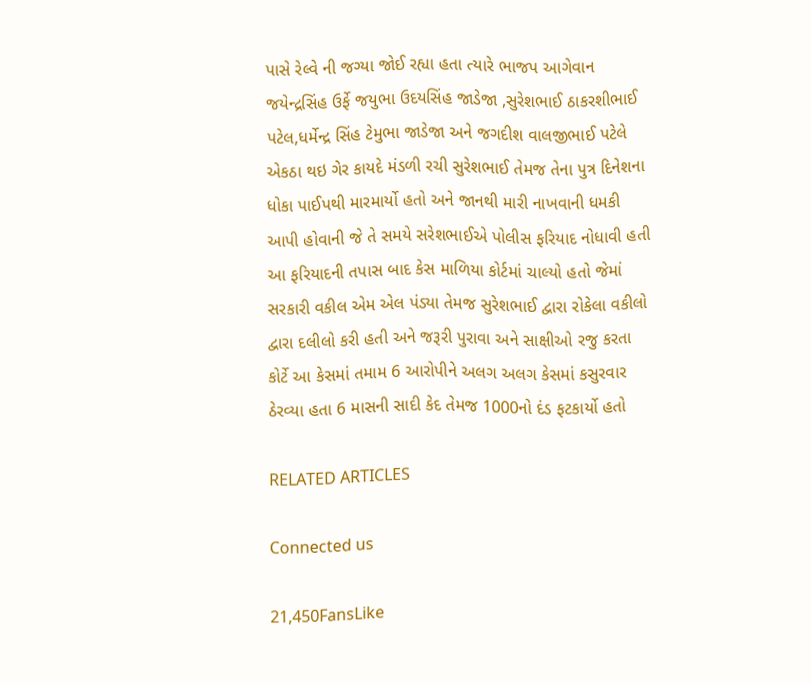પાસે રેલ્વે ની જગ્યા જોઈ રહ્યા હતા ત્યારે ભાજપ આગેવાન જયેન્દ્રસિંહ ઉર્ફે જયુભા ઉદયસિંહ જાડેજા ,સુરેશભાઈ ઠાકરશીભાઈ પટેલ,ધર્મેન્દ્ર સિંહ ટેમુભા જાડેજા અને જગદીશ વાલજીભાઈ પટેલે એકઠા થઇ ગેર કાયદે મંડળી રચી સુરેશભાઈ તેમજ તેના પુત્ર દિનેશના ધોકા પાઈપથી મારમાર્યો હતો અને જાનથી મારી નાખવાની ધમકી આપી હોવાની જે તે સમયે સરેશભાઈએ પોલીસ ફરિયાદ નોધાવી હતી આ ફરિયાદની તપાસ બાદ કેસ માળિયા કોર્ટમાં ચાલ્યો હતો જેમાં સરકારી વકીલ એમ એલ પંડ્યા તેમજ સુરેશભાઈ દ્વારા રોકેલા વકીલો દ્વારા દલીલો કરી હતી અને જરૂરી પુરાવા અને સાક્ષીઓ રજુ કરતા કોર્ટે આ કેસમાં તમામ 6 આરોપીને અલગ અલગ કેસમાં કસુરવાર ઠેરવ્યા હતા 6 માસની સાદી કેદ તેમજ 1000નો દંડ ફટકાર્યો હતો

RELATED ARTICLES

Connected us

21,450FansLike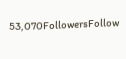53,070FollowersFollow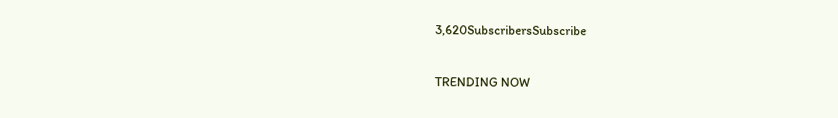3,620SubscribersSubscribe

TRENDING NOW